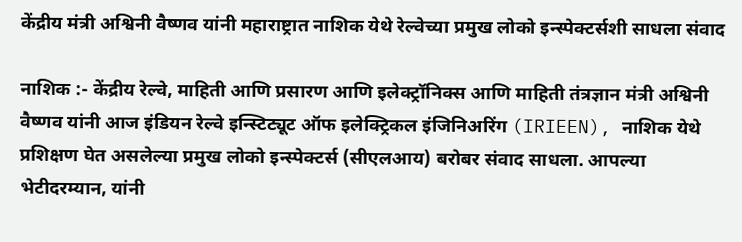केंद्रीय मंत्री अश्विनी वैष्णव यांनी महाराष्ट्रात नाशिक येथे रेल्वेच्या प्रमुख लोको इन्स्पेक्टर्सशी साधला संवाद

नाशिक :- केंद्रीय रेल्वे, माहिती आणि प्रसारण आणि इलेक्ट्रॉनिक्स आणि माहिती तंत्रज्ञान मंत्री अश्विनी वैष्णव यांनी आज इंडियन रेल्वे इन्स्टिट्यूट ऑफ इलेक्ट्रिकल इंजिनिअरिंग (IRIEEN), नाशिक येथे प्रशिक्षण घेत असलेल्या प्रमुख लोको इन्स्पेक्टर्स (सीएलआय) बरोबर संवाद साधला. आपल्या भेटीदरम्यान, यांनी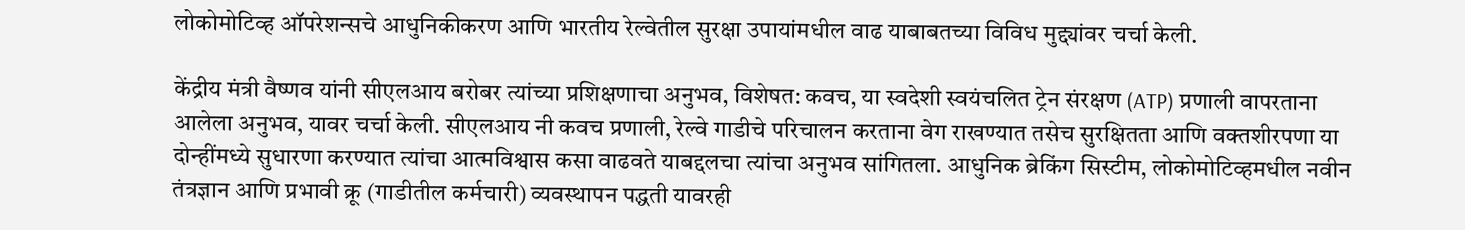लोकोमोटिव्ह ऑपरेशन्सचे आधुनिकीकरण आणि भारतीय रेल्वेतील सुरक्षा उपायांमधील वाढ याबाबतच्या विविध मुद्द्यांवर चर्चा केली.

केंद्रीय मंत्री वैष्णव यांनी सीएलआय बरोबर त्यांच्या प्रशिक्षणाचा अनुभव, विशेषत: कवच, या स्वदेशी स्वयंचलित ट्रेन संरक्षण (ATP) प्रणाली वापरताना आलेला अनुभव, यावर चर्चा केली. सीएलआय नी कवच प्रणाली, रेल्वे गाडीचे परिचालन करताना वेग राखण्यात तसेच सुरक्षितता आणि वक्तशीरपणा या दोन्हींमध्ये सुधारणा करण्यात त्यांचा आत्मविश्वास कसा वाढवते याबद्दलचा त्यांचा अनुभव सांगितला. आधुनिक ब्रेकिंग सिस्टीम, लोकोमोटिव्हमधील नवीन तंत्रज्ञान आणि प्रभावी क्रू (गाडीतील कर्मचारी) व्यवस्थापन पद्धती यावरही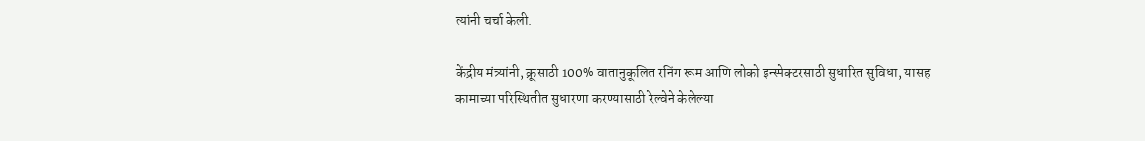त्यांनी चर्चा केली.

केंद्रीय मंत्र्यांनी, क्रूसाठी 100% वातानुकूलित रनिंग रूम आणि लोको इन्स्पेक्टरसाठी सुधारित सुविधा, यासह कामाच्या परिस्थितीत सुधारणा करण्यासाठी रेल्वेने केलेल्या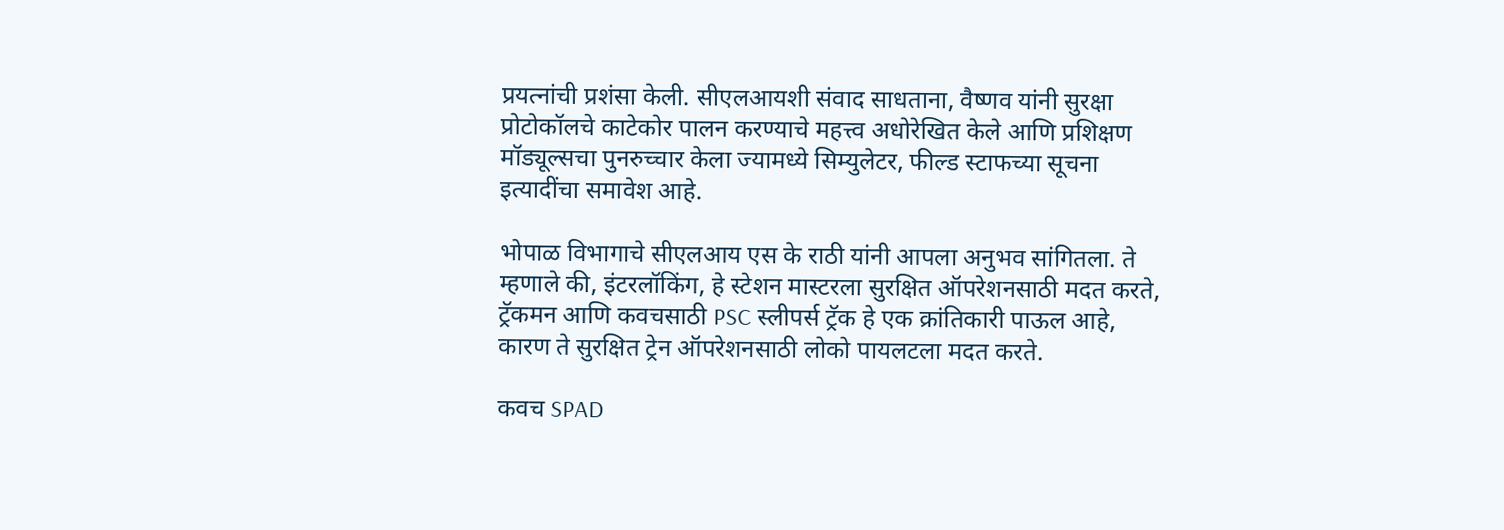प्रयत्नांची प्रशंसा केली. सीएलआयशी संवाद साधताना, वैष्णव यांनी सुरक्षा प्रोटोकॉलचे काटेकोर पालन करण्याचे महत्त्व अधोरेखित केले आणि प्रशिक्षण मॉड्यूल्सचा पुनरुच्चार केला ज्यामध्ये सिम्युलेटर, फील्ड स्टाफच्या सूचना इत्यादींचा समावेश आहे.

भोपाळ विभागाचे सीएलआय एस के राठी यांनी आपला अनुभव सांगितला. ते म्हणाले की, इंटरलॉकिंग, हे स्टेशन मास्टरला सुरक्षित ऑपरेशनसाठी मदत करते, ट्रॅकमन आणि कवचसाठी PSC स्लीपर्स ट्रॅक हे एक क्रांतिकारी पाऊल आहे, कारण ते सुरक्षित ट्रेन ऑपरेशनसाठी लोको पायलटला मदत करते.

कवच SPAD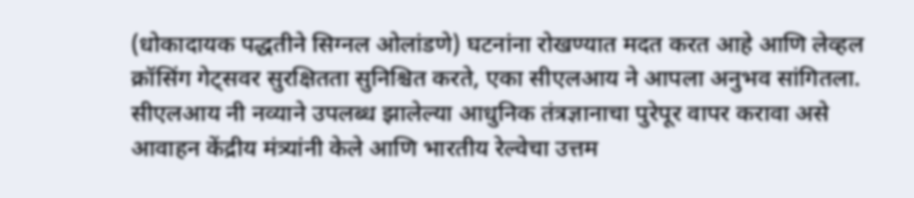(धोकादायक पद्धतीने सिग्नल ओलांडणे) घटनांना रोखण्यात मदत करत आहे आणि लेव्हल क्रॉसिंग गेट्सवर सुरक्षितता सुनिश्चित करते, एका सीएलआय ने आपला अनुभव सांगितला. सीएलआय नी नव्याने उपलब्ध झालेल्या आधुनिक तंत्रज्ञानाचा पुरेपूर वापर करावा असे आवाहन केंद्रीय मंत्र्यांनी केले आणि भारतीय रेल्वेचा उत्तम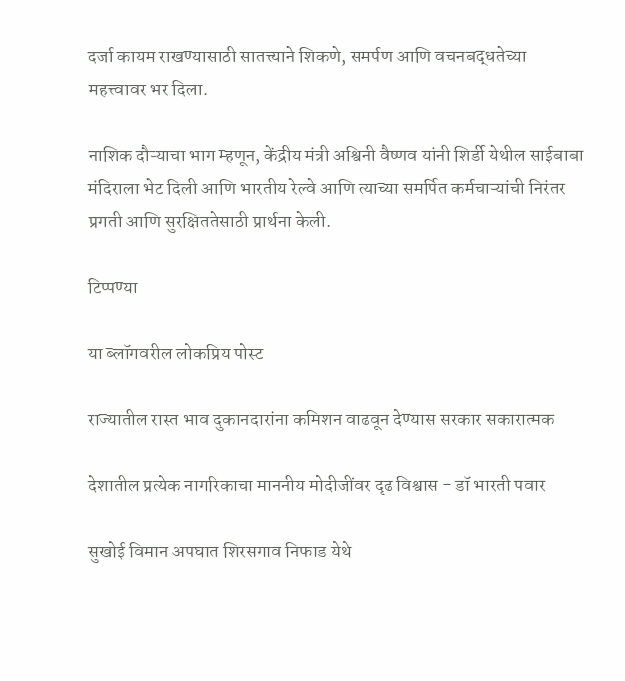दर्जा कायम राखण्यासाठी सातत्त्याने शिकणे, समर्पण आणि वचनबद्धतेच्या महत्त्वावर भर दिला.

नाशिक दौऱ्याचा भाग म्हणून, केंद्रीय मंत्री अश्विनी वैष्णव यांनी शिर्डी येथील साईबाबा मंदिराला भेट दिली आणि भारतीय रेल्वे आणि त्याच्या समर्पित कर्मचाऱ्यांची निरंतर प्रगती आणि सुरक्षिततेसाठी प्रार्थना केली.

टिप्पण्या

या ब्लॉगवरील लोकप्रिय पोस्ट

राज्यातील रास्त भाव दुकानदारांना कमिशन वाढवून देण्यास सरकार सकारात्मक

देशातील प्रत्येक नागरिकाचा माननीय मोदीजींवर दृढ विश्वास - डॉ भारती पवार

सुखोई विमान अपघात शिरसगाव निफाड येथे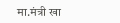मा.मंत्री खा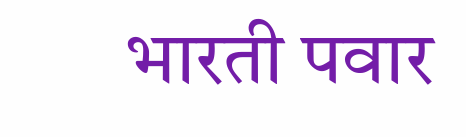भारती पवार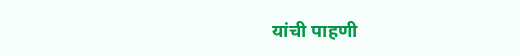यांची पाहणी